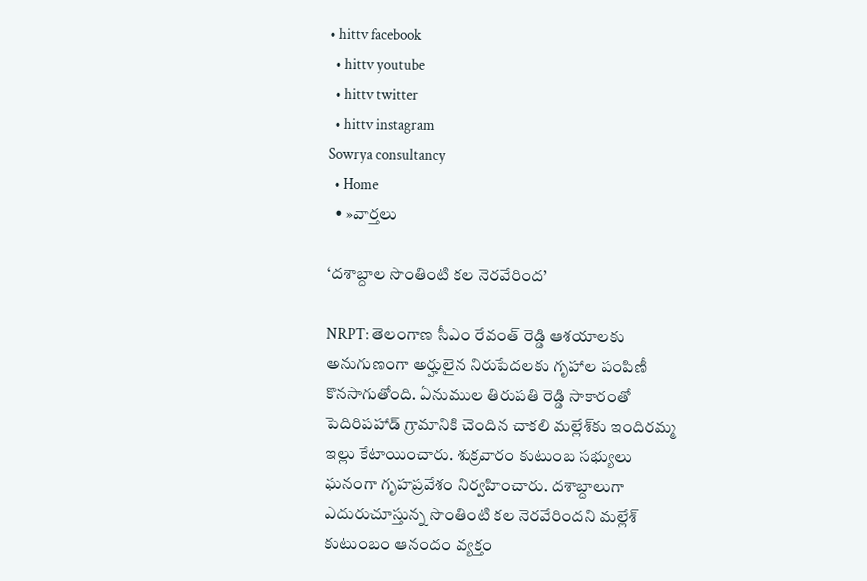• hittv facebook
  • hittv youtube
  • hittv twitter
  • hittv instagram
Sowrya consultancy
  • Home
  • »వార్తలు

‘దశాబ్దాల సొంతింటి కల నెరవేరింద’

NRPT: తెలంగాణ సీఎం రేవంత్ రెడ్డి ఆశయాలకు అనుగుణంగా అర్హులైన నిరుపేదలకు గృహాల పంపిణీ కొనసాగుతోంది. ఏనుముల తిరుపతి రెడ్డి సాకారంతో పెదిరిపహాడ్ గ్రామానికి చెందిన చాకలి మల్లేశ్‌కు ఇందిరమ్మ ఇల్లు కేటాయించారు. శుక్రవారం కుటుంబ సభ్యులు ఘనంగా గృహప్రవేశం నిర్వహించారు. దశాబ్దాలుగా ఎదురుచూస్తున్న సొంతింటి కల నెరవేరిందని మల్లేశ్ కుటుంబం ఆనందం వ్యక్తం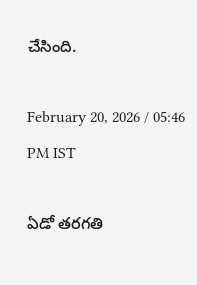చేసింది.

February 20, 2026 / 05:46 PM IST

ఏడో తరగతి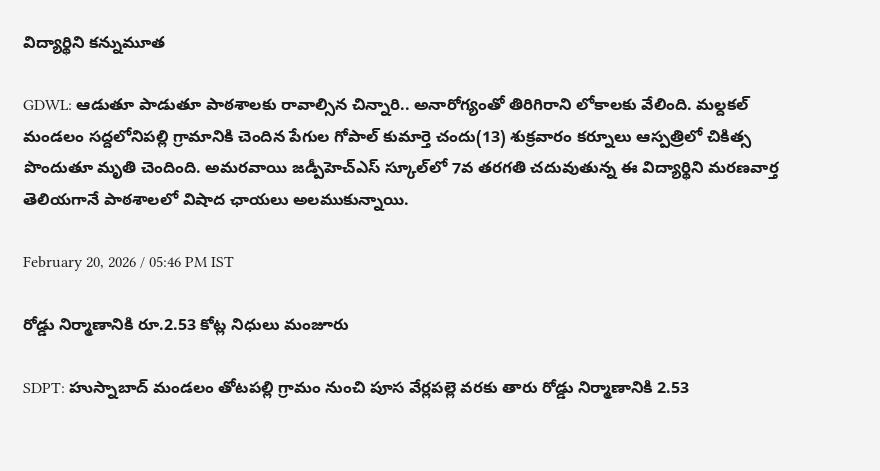విద్యార్థిని కన్నుమూత

GDWL: ఆడుతూ పాడుతూ పాఠశాలకు రావాల్సిన చిన్నారి.. అనారోగ్యంతో తిరిగిరాని లోకాలకు వేలింది. మల్దకల్ మండలం సద్దలోనిపల్లి గ్రామానికి చెందిన పేగుల గోపాల్ కుమార్తె చందు(13) శుక్రవారం కర్నూలు ఆస్పత్రిలో చికిత్స పొందుతూ మృతి చెందింది. అమరవాయి జడ్పీహెచ్ఎస్ స్కూల్‌లో 7వ తరగతి చదువుతున్న ఈ విద్యార్థిని మరణవార్త తెలియగానే పాఠశాలలో విషాద ఛాయలు అలముకున్నాయి.

February 20, 2026 / 05:46 PM IST

రోడ్డు నిర్మాణానికి రూ.2.53 కోట్ల నిధులు మంజూరు

SDPT: హుస్నాబాద్ మండలం తోటపల్లి గ్రామం నుంచి పూస వేర్లపల్లె వరకు తారు రోడ్డు నిర్మాణానికి 2.53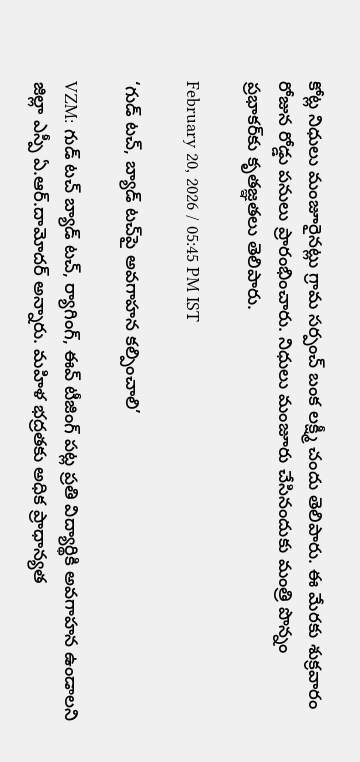కోట్ల నిధులు మంజూరైనట్లు గ్రామ సర్పంచ్ బంక లక్ష్మీ చందు తెలిపారు. ఈ మేరకు శుక్రవారం రోజున రోడ్డు పనులు ప్రారంభించారు. నిధులు మంజూరు చేసినందుకు మంత్రి పొన్నం ప్రభాకర్‌కు కృతజ్ఞతలు తెలిపారు.

February 20, 2026 / 05:45 PM IST

‘గుడ్ టచ్, బ్యాడ్ టచ్‌పై అవగాహన కల్పించాలి’

VZM: గుడ్ టచ్ బ్యాడ్ టచ్, ర్యాగింగ్, ఈవ్ టీజింగ్ పట్ల ప్రతి విద్యార్థికి అవగాహన ఉండాలని జిల్లా ఎస్పీ ఏ.ఆర్.దామోదర్ అన్నారు. మహిళ భద్రతకు అధిక ప్రాధాన్యత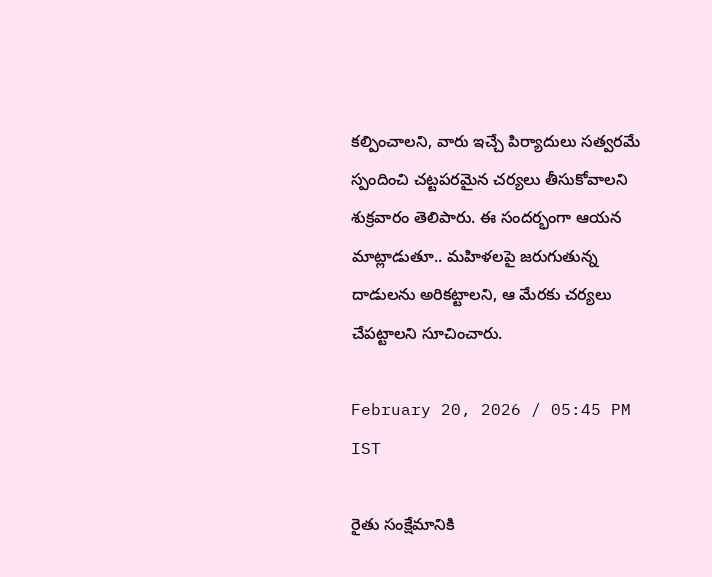కల్పించాలని, వారు ఇచ్చే పిర్యాదులు సత్వరమే స్పందించి చట్టపరమైన చర్యలు తీసుకోవాలని శుక్రవారం తెలిపారు. ఈ సందర్భంగా ఆయన మాట్లాడుతూ.. మహిళలపై జరుగుతున్న దాడులను అరికట్టాలని, ఆ మేరకు చర్యలు చేపట్టాలని సూచించారు.

February 20, 2026 / 05:45 PM IST

రైతు సంక్షేమానికి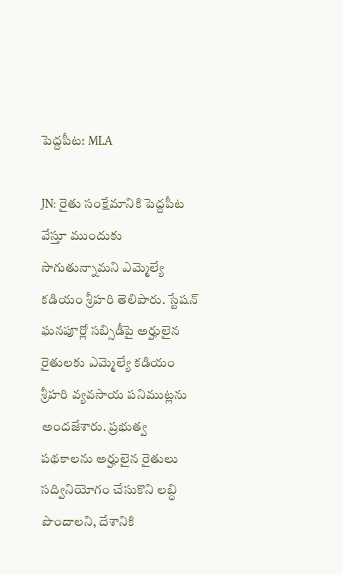పెద్దపీట: MLA

JN: రైతు సంక్షేమానికి పెద్దపీట వేస్తూ ముందుకు సాగుతున్నామని ఎమ్మెల్యే కడియం శ్రీహరి తెలిపారు. స్టేషన్ ఘనపూర్లో సబ్సిడీపై అర్హులైన రైతులకు ఎమ్మెల్యే కడియం శ్రీహరి వ్యవసాయ పనిముట్లను అందజేశారు. ప్రభుత్వ పథకాలను అర్హులైన రైతులు సద్వినియోగం చేసుకొని లబ్ధి పొందాలని, దేశానికి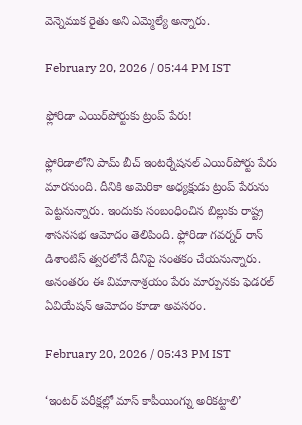వెన్నెముక రైతు అని ఎమ్మెల్యే అన్నారు.

February 20, 2026 / 05:44 PM IST

ఫ్లోరిడా ఎయిర్‌పోర్టుకు ట్రంప్‌ పేరు!

ఫ్లోరిడాలోని పామ్ బీచ్ ఇంటర్నేషనల్ ఎయిర్‌పోర్టు పేరు మారనుంది. దీనికి అమెరికా అధ్యక్షుడు ట్రంప్ పేరును పెట్టనున్నారు. ఇందుకు సంబంధించిన బిల్లుకు రాష్ట్ర శాసనసభ ఆమోదం తెలిపింది. ఫ్లోరిడా గవర్నర్ రాన్ డిశాంటిస్ త్వరలోనే దీనిపై సంతకం చేయనున్నారు. అనంతరం ఈ విమానాశ్రయం పేరు మార్పునకు ఫెడరల్ ఏవియేషన్ ఆమోదం కూడా అవసరం.

February 20, 2026 / 05:43 PM IST

‘ఇంటర్ పరీక్షల్లో మాస్ కాపీయింగ్ను అరికట్టాలి’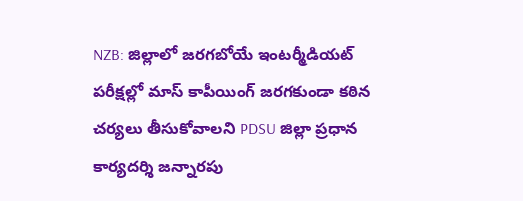NZB: జిల్లాలో జరగబోయే ఇంటర్మీడియట్ పరీక్షల్లో మాస్ కాపీయింగ్ జరగకుండా కఠిన చర్యలు తీసుకోవాలని PDSU జిల్లా ప్రధాన కార్యదర్శి జన్నారపు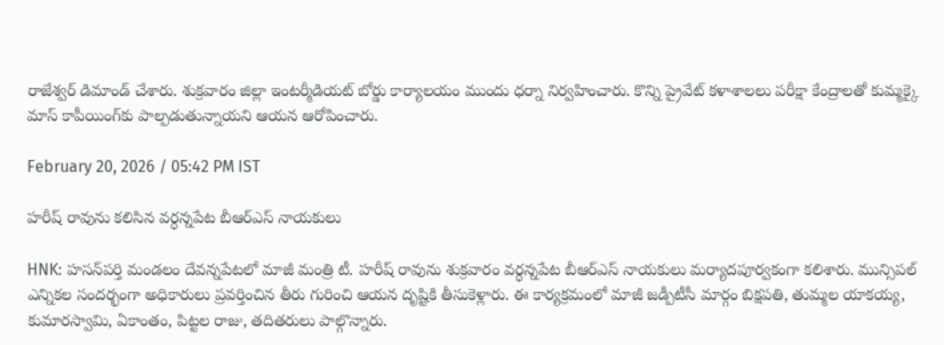రాజేశ్వర్ డిమాండ్ చేశారు. శుక్రవారం జిల్లా ఇంటర్మీడియట్ బోర్డు కార్యాలయం ముందు ధర్నా నిర్వహించారు. కొన్ని ప్రైవేట్ కళాశాలలు పరీక్షా కేంద్రాలతో కుమ్మక్కై మాస్ కాపీయింగ్‌కు పాల్పడుతున్నాయని ఆయన ఆరోపించారు.

February 20, 2026 / 05:42 PM IST

హరీష్ రావును కలిసిన వర్ధన్నపేట బీఆర్ఎస్ నాయకులు

HNK: హసన్‌పర్తి మండలం దేవన్నపేటలో మాజీ మంత్రి టీ. హరీష్ రావును శుక్రవారం వర్ధన్నపేట బీఆర్ఎస్ నాయకులు మర్యాదపూర్వకంగా కలిశారు. మున్సిపల్ ఎన్నికల సందర్భంగా అధికారులు ప్రవర్తించిన తీరు గురించి ఆయన దృష్టికి తీసుకెళ్లారు. ఈ కార్యక్రమంలో మాజీ జడ్పీటీసీ మార్గం బిక్షపతి, తుమ్మల యాకయ్య, కుమారస్వామి, ఏకాంతం, పిట్టల రాజు, తదితరులు పాల్గొన్నారు.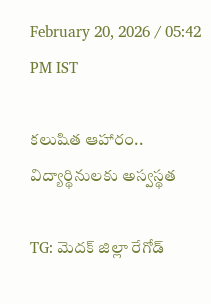February 20, 2026 / 05:42 PM IST

కలుషిత ఆహారం.. విద్యార్థినులకు అస్వస్థత

TG: మెదక్ జిల్లా రేగోడ్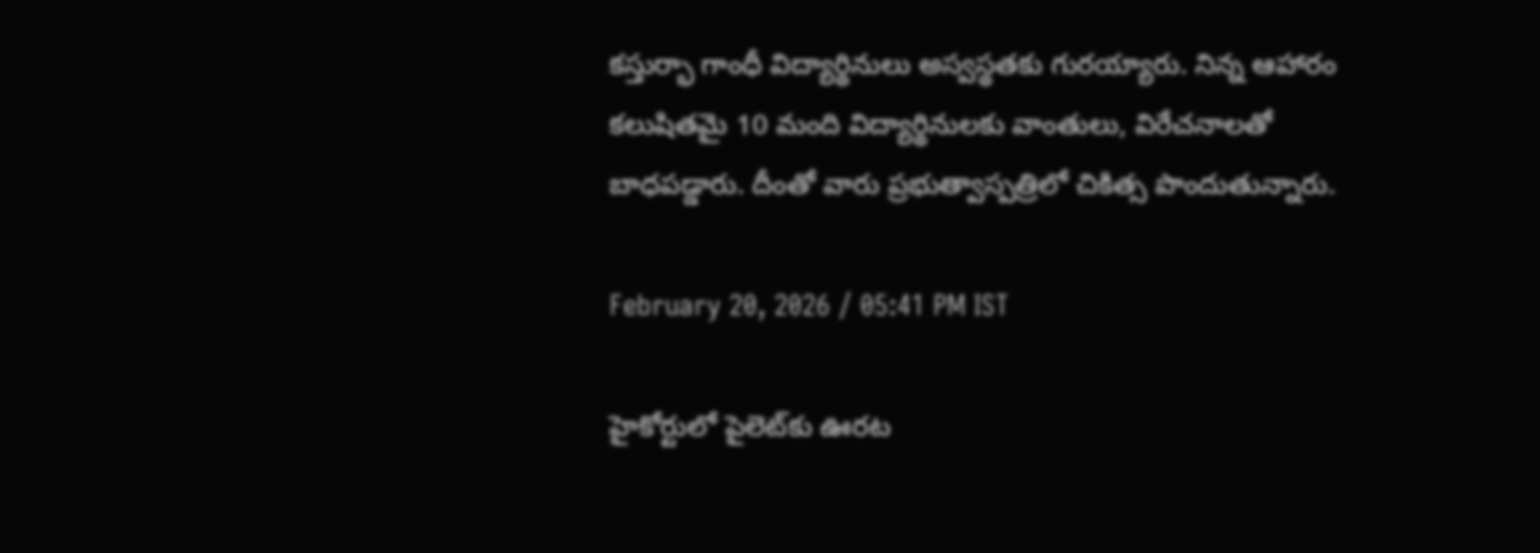కస్తుర్భా గాంధీ విద్యార్థినులు అస్వస్థతకు గురయ్యారు. నిన్న ఆహారం కలుషితమై 10 మంది విద్యార్థినులకు వాంతులు, విరేచనాలతో బాధపడ్డారు. దీంతో వారు ప్రభుత్వాస్పత్రిలో చికిత్స పొందుతున్నారు.

February 20, 2026 / 05:41 PM IST

హైకోర్టులో పైలెట్‌కు ఊరట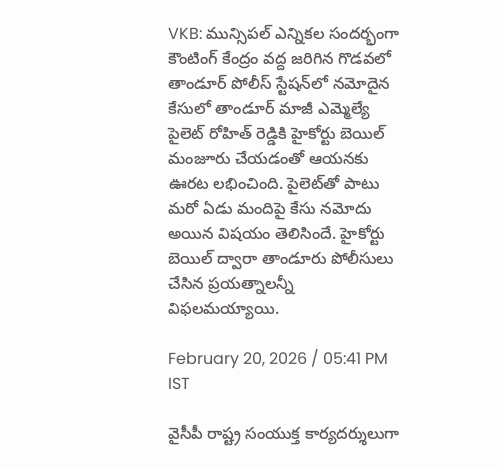VKB: మున్సిపల్ ఎన్నికల సందర్భంగా కౌంటింగ్ కేంద్రం వద్ద జరిగిన గొడవలో తాండూర్ పోలీస్ స్టేషన్‌లో నమోదైన కేసులో తాండూర్ మాజీ ఎమ్మెల్యే పైలెట్ రోహిత్ రెడ్డికి హైకోర్టు బెయిల్ మంజూరు చేయడంతో ఆయనకు ఊరట లభించింది. పైలెట్‌తో పాటు మరో ఏడు మందిపై కేసు నమోదు అయిన విషయం తెలిసిందే. హైకోర్టు బెయిల్ ద్వారా తాండూరు పోలీసులు చేసిన ప్రయత్నాలన్నీ విఫలమయ్యాయి.

February 20, 2026 / 05:41 PM IST

వైసీపీ రాష్ట్ర సంయుక్త కార్యదర్శులుగా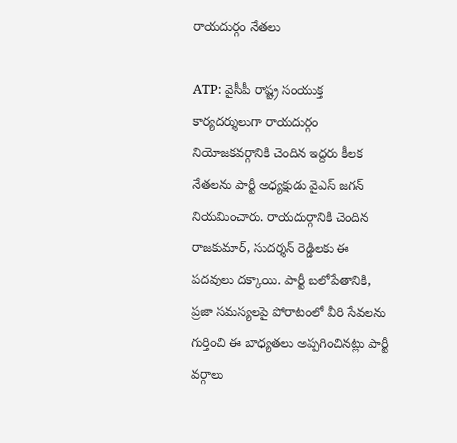రాయదుర్గం నేతలు

ATP: వైసీపీ రాష్ట్ర సంయుక్త కార్యదర్శులుగా రాయదుర్గం నియోజకవర్గానికి చెందిన ఇద్దరు కీలక నేతలను పార్టీ అధ్యక్షుడు వైఎస్ జగన్ నియమించారు. రాయదుర్గానికి చెందిన రాజకుమార్, సుదర్శన్ రెడ్డిలకు ఈ పదవులు దక్కాయి. పార్టీ బలోపేతానికి, ప్రజా సమస్యలపై పోరాటంలో వీరి సేవలను గుర్తించి ఈ బాధ్యతలు అప్పగించినట్లు పార్టీ వర్గాలు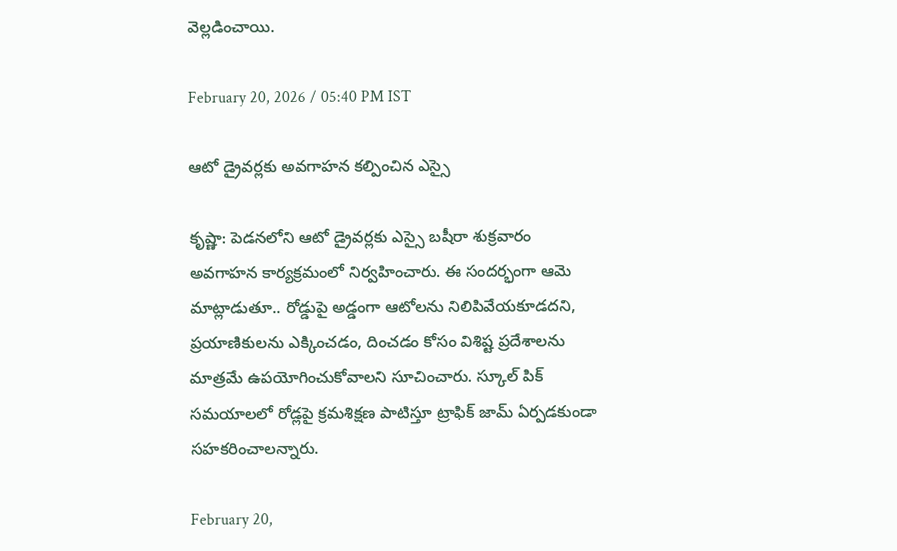వెల్లడించాయి.

February 20, 2026 / 05:40 PM IST

ఆటో డ్రైవర్లకు అవగాహన కల్పించిన ఎస్సై

కృష్ణా: పెడనలోని ఆటో డ్రైవర్లకు ఎస్సై బషీరా శుక్రవారం అవగాహన కార్యక్రమంలో నిర్వహించారు. ఈ సందర్భంగా ఆమె మాట్లాడుతూ.. రోడ్డుపై అడ్డంగా ఆటోలను నిలిపివేయకూడదని, ప్రయాణికులను ఎక్కించడం, దించడం కోసం విశిష్ట ప్రదేశాలను మాత్రమే ఉపయోగించుకోవాలని సూచించారు. స్కూల్ పిక్ సమయాలలో రోడ్లపై క్రమశిక్షణ పాటిస్తూ ట్రాఫిక్ జామ్ ఏర్పడకుండా సహకరించాలన్నారు.

February 20,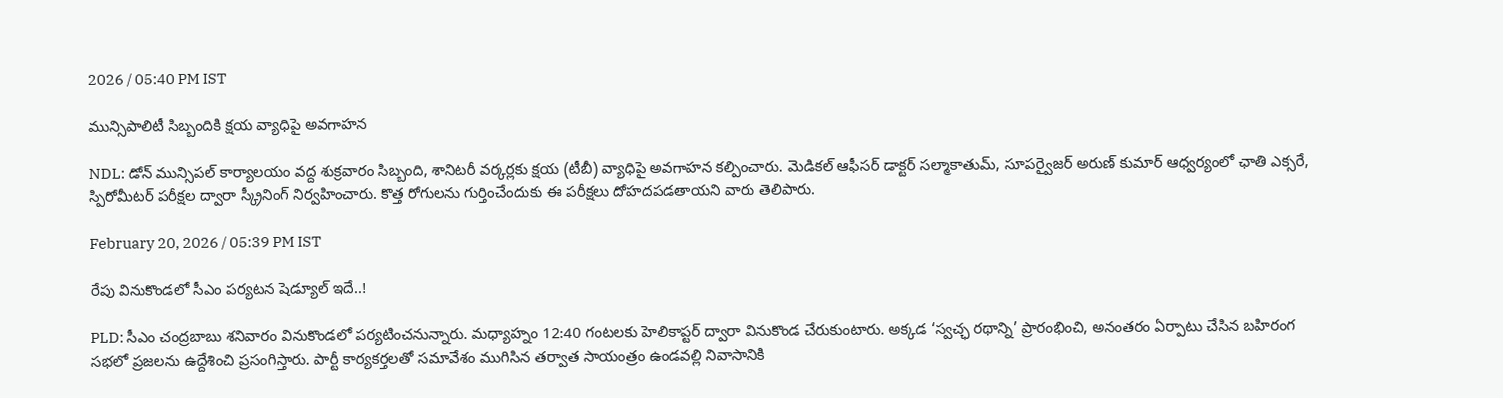2026 / 05:40 PM IST

మున్సిపాలిటీ సిబ్బందికి క్షయ వ్యాధిపై అవగాహన

NDL: డోన్ మున్సిపల్ కార్యాలయం వద్ద శుక్రవారం సిబ్బంది, శానిటరీ వర్కర్లకు క్షయ (టీబీ) వ్యాధిపై అవగాహన కల్పించారు. మెడికల్ ఆఫీసర్ డాక్టర్ సల్మాకాతుమ్, సూపర్వైజర్ అరుణ్ కుమార్ ఆధ్వర్యంలో ఛాతి ఎక్సరే, స్పిరోమీటర్ పరీక్షల ద్వారా స్క్రీనింగ్ నిర్వహించారు. కొత్త రోగులను గుర్తించేందుకు ఈ పరీక్షలు దోహదపడతాయని వారు తెలిపారు.

February 20, 2026 / 05:39 PM IST

రేపు వినుకొండలో సీఎం పర్యటన షెడ్యూల్ ఇదే..!

PLD: సీఎం చంద్రబాబు శనివారం వినుకొండలో పర్యటించనున్నారు. మధ్యాహ్నం 12:40 గంటలకు హెలికాప్టర్ ద్వారా వినుకొండ చేరుకుంటారు. అక్కడ ‘స్వచ్ఛ రథాన్ని’ ప్రారంభించి, అనంతరం ఏర్పాటు చేసిన బహిరంగ సభలో ప్రజలను ఉద్దేశించి ప్రసంగిస్తారు. పార్టీ కార్యకర్తలతో సమావేశం ముగిసిన తర్వాత సాయంత్రం ఉండవల్లి నివాసానికి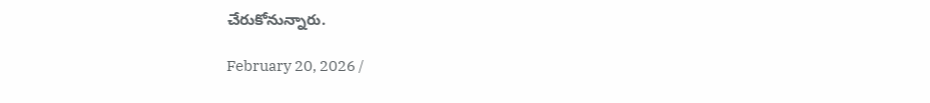చేరుకోనున్నారు.

February 20, 2026 /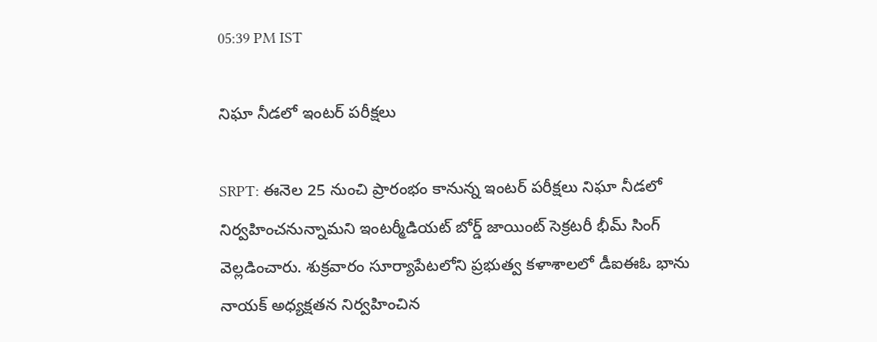05:39 PM IST

నిఘా నీడలో ఇంటర్ పరీక్షలు

SRPT: ఈనెల 25 నుంచి ప్రారంభం కానున్న ఇంటర్ పరీక్షలు నిఘా నీడలో నిర్వహించనున్నామని ఇంటర్మీడియట్ బోర్డ్ జాయింట్ సెక్రటరీ భీమ్ సింగ్ వెల్లడించారు. శుక్రవారం సూర్యాపేటలోని ప్రభుత్వ కళాశాలలో డీఐఈఓ భాను నాయక్ అధ్యక్షతన నిర్వహించిన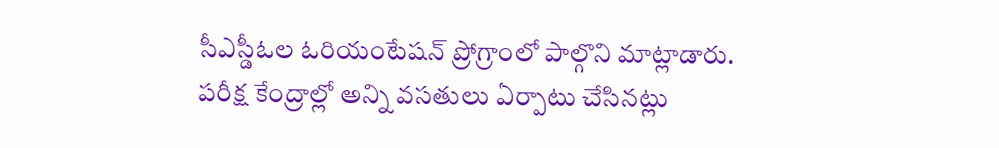సీఎస్డీఓల ఓరియంటేషన్ ప్రోగ్రాంలో పాల్గొని మాట్లాడారు. పరీక్ష కేంద్రాల్లో అన్ని వసతులు ఏర్పాటు చేసినట్లు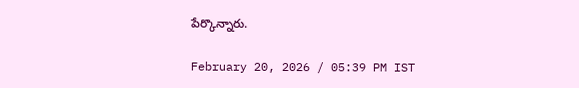పేర్కొన్నారు.

February 20, 2026 / 05:39 PM IST